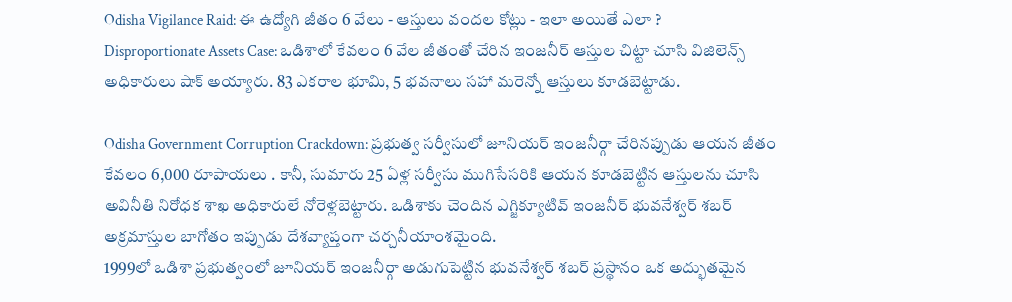Odisha Vigilance Raid: ఈ ఉద్యోగి జీతం 6 వేలు - ఆస్తులు వందల కోట్లు - ఇలా అయితే ఎలా ?
Disproportionate Assets Case: ఒడిశాలో కేవలం 6 వేల జీతంతో చేరిన ఇంజనీర్ ఆస్తుల చిట్టా చూసి విజిలెన్స్ అధికారులు షాక్ అయ్యారు. 83 ఎకరాల భూమి, 5 భవనాలు సహా మరెన్నో ఆస్తులు కూడబెట్టాడు.

Odisha Government Corruption Crackdown: ప్రభుత్వ సర్వీసులో జూనియర్ ఇంజనీర్గా చేరినప్పుడు ఆయన జీతం కేవలం 6,000 రూపాయలు . కానీ, సుమారు 25 ఏళ్ల సర్వీసు ముగిసేసరికి ఆయన కూడబెట్టిన ఆస్తులను చూసి అవినీతి నిరోధక శాఖ అధికారులే నోరెళ్లబెట్టారు. ఒడిశాకు చెందిన ఎగ్జిక్యూటివ్ ఇంజనీర్ భువనేశ్వర్ శబర్ అక్రమాస్తుల బాగోతం ఇప్పుడు దేశవ్యాప్తంగా చర్చనీయాంశమైంది.
1999లో ఒడిశా ప్రభుత్వంలో జూనియర్ ఇంజనీర్గా అడుగుపెట్టిన భువనేశ్వర్ శబర్ ప్రస్థానం ఒక అద్భుతమైన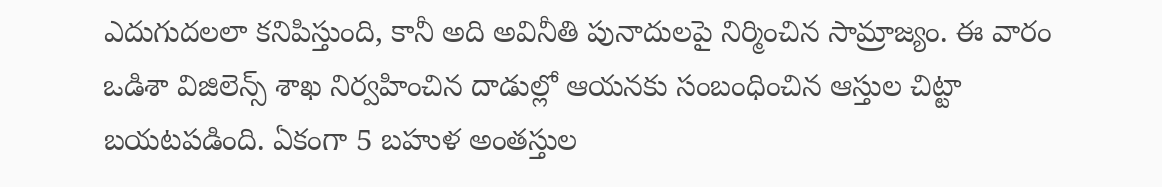ఎదుగుదలలా కనిపిస్తుంది, కానీ అది అవినీతి పునాదులపై నిర్మించిన సామ్రాజ్యం. ఈ వారం ఒడిశా విజిలెన్స్ శాఖ నిర్వహించిన దాడుల్లో ఆయనకు సంబంధించిన ఆస్తుల చిట్టా బయటపడింది. ఏకంగా 5 బహుళ అంతస్తుల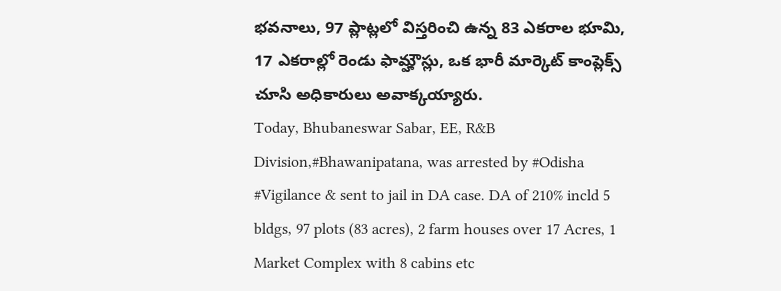భవనాలు, 97 ప్లాట్లలో విస్తరించి ఉన్న 83 ఎకరాల భూమి, 17 ఎకరాల్లో రెండు ఫామ్హౌస్లు, ఒక భారీ మార్కెట్ కాంప్లెక్స్ చూసి అధికారులు అవాక్కయ్యారు.
Today, Bhubaneswar Sabar, EE, R&B Division,#Bhawanipatana, was arrested by #Odisha #Vigilance & sent to jail in DA case. DA of 210% incld 5 bldgs, 97 plots (83 acres), 2 farm houses over 17 Acres, 1 Market Complex with 8 cabins etc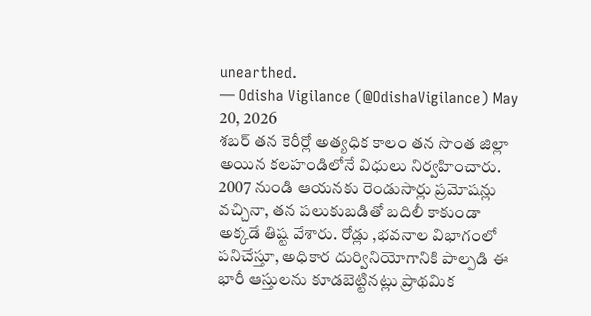unearthed.
— Odisha Vigilance (@OdishaVigilance) May 20, 2026
శబర్ తన కెరీర్లో అత్యధిక కాలం తన సొంత జిల్లా అయిన కలహండిలోనే విధులు నిర్వహించారు. 2007 నుండి ఆయనకు రెండుసార్లు ప్రమోషన్లు వచ్చినా, తన పలుకుబడితో బదిలీ కాకుండా అక్కడే తిష్ట వేశారు. రోడ్లు ,భవనాల విభాగంలో పనిచేస్తూ, అధికార దుర్వినియోగానికి పాల్పడి ఈ భారీ ఆస్తులను కూడబెట్టినట్లు ప్రాథమిక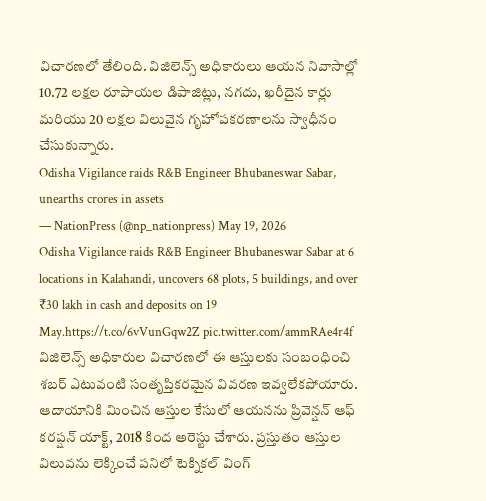విచారణలో తేలింది. విజిలెన్స్ అధికారులు ఆయన నివాసాల్లో 10.72 లక్షల రూపాయల డిపాజిట్లు, నగదు, ఖరీదైన కార్లు మరియు 20 లక్షల విలువైన గృహోపకరణాలను స్వాధీనం చేసుకున్నారు.
Odisha Vigilance raids R&B Engineer Bhubaneswar Sabar, unearths crores in assets
— NationPress (@np_nationpress) May 19, 2026
Odisha Vigilance raids R&B Engineer Bhubaneswar Sabar at 6 locations in Kalahandi, uncovers 68 plots, 5 buildings, and over ₹30 lakh in cash and deposits on 19 May.https://t.co/6vVunGqw2Z pic.twitter.com/ammRAe4r4f
విజిలెన్స్ అధికారుల విచారణలో ఈ ఆస్తులకు సంబంధించి శబర్ ఎటువంటి సంతృప్తికరమైన వివరణ ఇవ్వలేకపోయారు. ఆదాయానికి మించిన ఆస్తుల కేసులో ఆయనను ప్రివెన్షన్ ఆఫ్ కరప్షన్ యాక్ట్, 2018 కింద అరెస్టు చేశారు. ప్రస్తుతం ఆస్తుల విలువను లెక్కించే పనిలో టెక్నికల్ వింగ్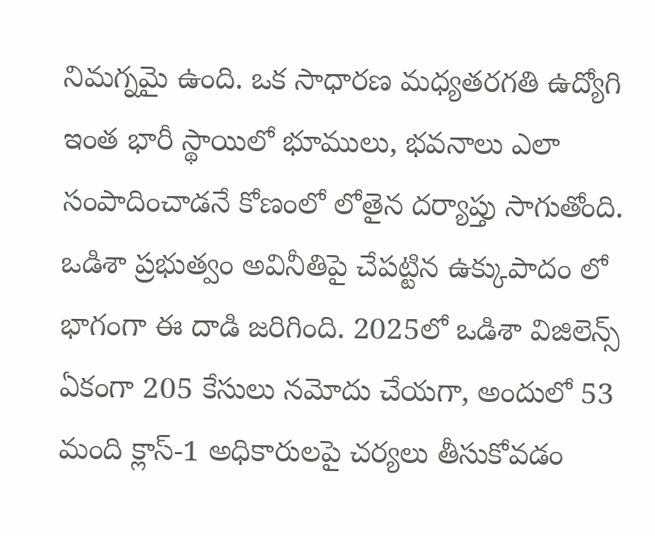నిమగ్నమై ఉంది. ఒక సాధారణ మధ్యతరగతి ఉద్యోగి ఇంత భారీ స్థాయిలో భూములు, భవనాలు ఎలా సంపాదించాడనే కోణంలో లోతైన దర్యాప్తు సాగుతోంది.
ఒడిశా ప్రభుత్వం అవినీతిపై చేపట్టిన ఉక్కుపాదం లో భాగంగా ఈ దాడి జరిగింది. 2025లో ఒడిశా విజిలెన్స్ ఏకంగా 205 కేసులు నమోదు చేయగా, అందులో 53 మంది క్లాస్-1 అధికారులపై చర్యలు తీసుకోవడం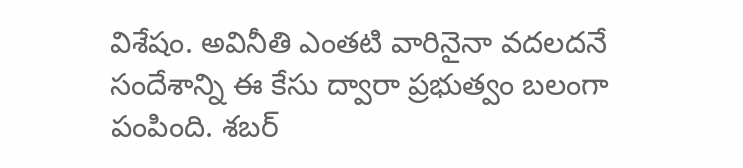విశేషం. అవినీతి ఎంతటి వారినైనా వదలదనే సందేశాన్ని ఈ కేసు ద్వారా ప్రభుత్వం బలంగా పంపింది. శబర్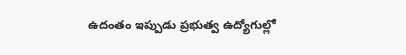ఉదంతం ఇప్పుడు ప్రభుత్వ ఉద్యోగుల్లో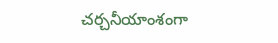చర్చనీయాంశంగా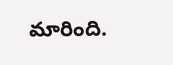మారింది.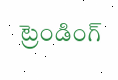ట్రెండింగ్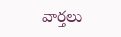వార్తలు